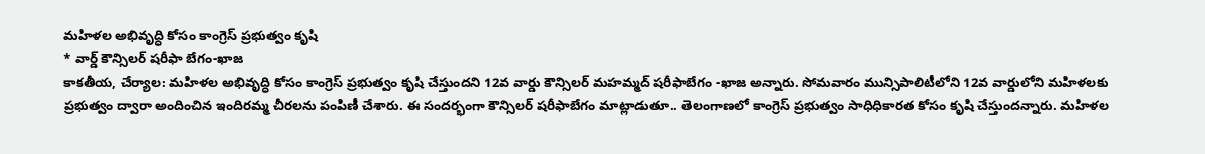మహిళల అభివృద్ధి కోసం కాంగ్రెస్ ప్రభుత్వం కృషి
* వార్డ్ కౌన్సిలర్ షరీఫా బేగం-ఖాజ
కాకతీయ, చేర్యాల: మహిళల అభివృద్ధి కోసం కాంగ్రెస్ ప్రభుత్వం కృషి చేస్తుందని 12వ వార్డు కౌన్సిలర్ మహమ్మద్ షరీఫాబేగం -ఖాజ అన్నారు. సోమవారం మున్సిపాలిటీలోని 12వ వార్డులోని మహిళలకు ప్రభుత్వం ద్వారా అందించిన ఇందిరమ్మ చీరలను పంపిణీ చేశారు. ఈ సందర్భంగా కౌన్సిలర్ షరీఫాబేగం మాట్లాడుతూ.. తెలంగాణలో కాంగ్రెస్ ప్రభుత్వం సాధిధికారత కోసం కృషి చేస్తుందన్నారు. మహిళల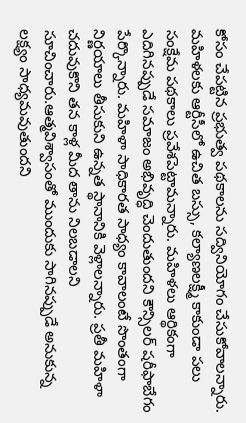కోసం చేపట్టిన ప్రభుత్వ పథకాలను సద్వినియోగం చేసుకోవాలన్నారు. మహిళలకు ఆర్టీసీలో ఉచిత బస్సు, కల్యాణలక్ష్మీ కాకుండా పలు సంక్షేమ పథకాలు ప్రవేశపెట్టామన్నారు. మహిళలు ఆర్థికంగా ఎదిగినప్పుడే సమాజం అభివృద్ధి చెందుతుందని కౌన్సిలర్ షరీఫాబేగం పేర్కొన్నారు. మహిళా సాధికారత సాధ్యం కావాలంటే సొంతంగా నిర్ణయాలు తీసుకుని ఉన్నత స్థానానికి వెళ్లాలన్నారు. ప్రతీ మహిళా చదువుకొని తన కాళ్ల మీద తాను నిలబడాలని సూచించారు.ఆత్మవిశ్వాసంతో ముందుకు సాగినప్పుడే అనుకున్న లక్ష్యం సాధ్యమవుతుందని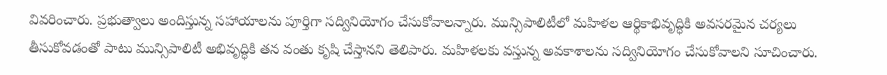వివరించారు. ప్రభుత్వాలు అందిస్తున్న సహాయాలను పూర్తిగా సద్వినియోగం చేసుకోవాలన్నారు. మున్సిపాలిటీలో మహిళల ఆర్థికాభివృద్ధికి అవసరమైన చర్యలు తీసుకోవడంతో పాటు మున్సిపాలిటీ అభివృద్ధికి తన వంతు కృషి చేస్తానని తెలిపారు. మహిళలకు వస్తున్న అవకాశాలను సద్వినియోగం చేసుకోవాలని సూచించారు.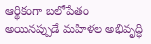ఆర్థికంగా బలోపేతం అయినప్పుడే మహిళల అభివృద్ధి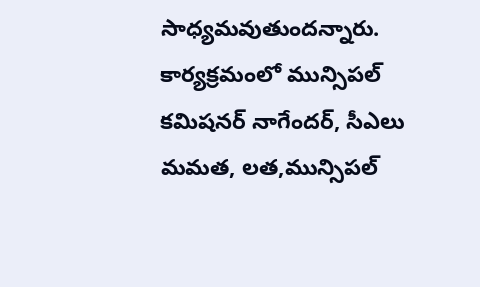సాధ్యమవుతుందన్నారు. కార్యక్రమంలో మున్సిపల్ కమిషనర్ నాగేందర్, సీఎలు మమత, లత,మున్సిపల్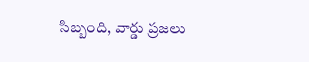సిబ్బంది, వార్డు ప్రజలు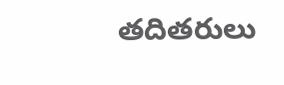తదితరులు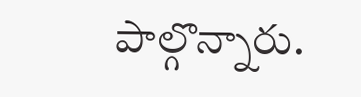పాల్గొన్నారు.